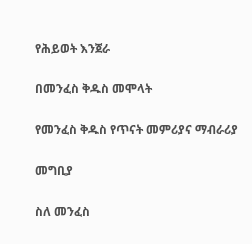የሕይወት እንጀራ

በመንፈስ ቅዱስ መሞላት

የመንፈስ ቅዱስ የጥናት መምሪያና ማብራሪያ

መግቢያ

ስለ መንፈስ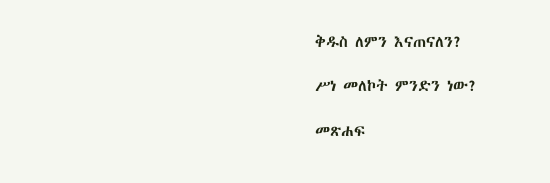ቅዱስ ለምን እናጠናለን?

ሥነ መለኮት ምንድን ነው?

መጽሐፍ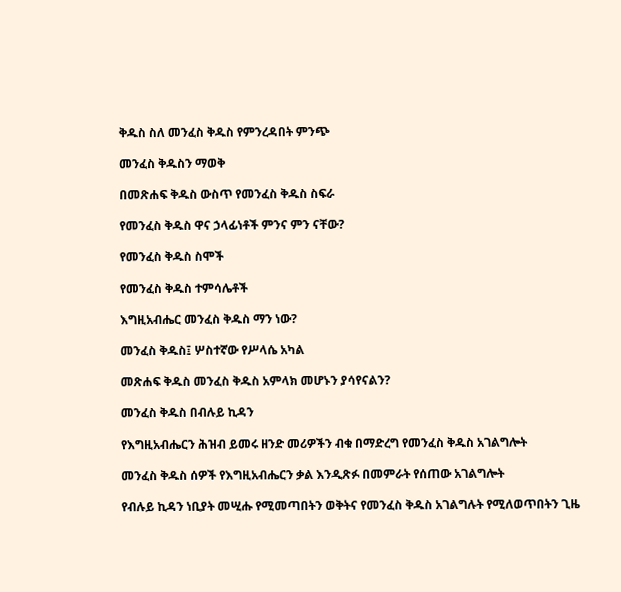ቅዱስ ስለ መንፈስ ቅዱስ የምንረዳበት ምንጭ

መንፈስ ቅዱስን ማወቅ

በመጽሐፍ ቅዱስ ውስጥ የመንፈስ ቅዱስ ስፍራ

የመንፈስ ቅዱስ ዋና ኃላፊነቶች ምንና ምን ናቸው?

የመንፈስ ቅዱስ ስሞች

የመንፈስ ቅዱስ ተምሳሌቶች

እግዚአብሔር መንፈስ ቅዱስ ማን ነው?

መንፈስ ቅዱስ፤ ሦስተኛው የሥላሴ አካል

መጽሐፍ ቅዱስ መንፈስ ቅዱስ አምላክ መሆኑን ያሳየናልን?

መንፈስ ቅዱስ በብሉይ ኪዳን

የእግዚአብሔርን ሕዝብ ይመሩ ዘንድ መሪዎችን ብቁ በማድረግ የመንፈስ ቅዱስ አገልግሎት

መንፈስ ቅዱስ ሰዎች የእግዚአብሔርን ቃል እንዲጽፉ በመምራት የሰጠው አገልግሎት

የብሉይ ኪዳን ነቢያት መሢሑ የሚመጣበትን ወቅትና የመንፈስ ቅዱስ አገልግሉት የሚለወጥበትን ጊዜ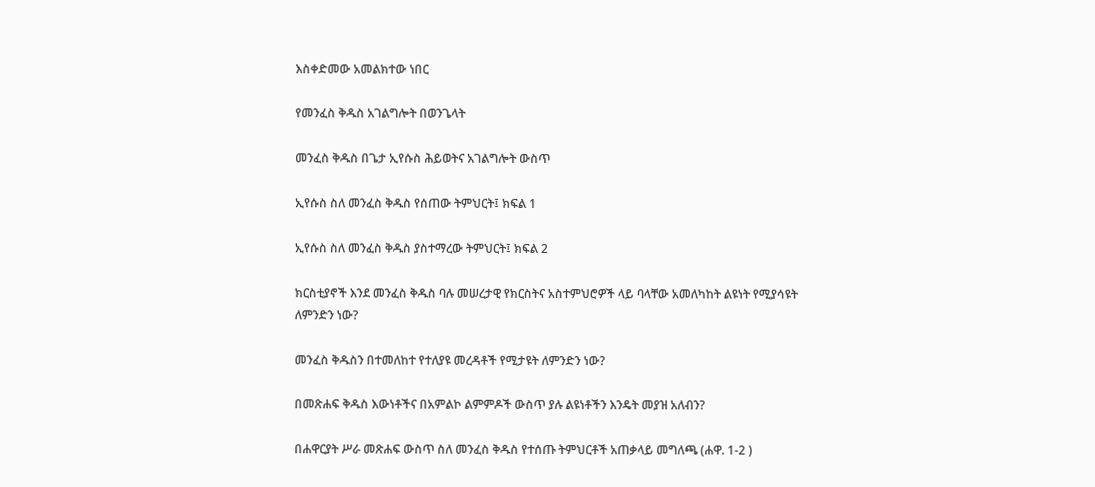እስቀድመው አመልክተው ነበር

የመንፈስ ቅዱስ አገልግሎት በወንጌላት

መንፈስ ቅዱስ በጌታ ኢየሱስ ሕይወትና አገልግሎት ውስጥ

ኢየሱስ ስለ መንፈስ ቅዱስ የሰጠው ትምህርት፤ ክፍል 1

ኢየሱስ ስለ መንፈስ ቅዱስ ያስተማረው ትምህርት፤ ክፍል 2

ክርስቲያኖች እንደ መንፈስ ቅዱስ ባሉ መሠረታዊ የክርስትና አስተምህሮዎች ላይ ባላቸው አመለካከት ልዩነት የሚያሳዩት ለምንድን ነው?

መንፈስ ቅዱስን በተመለከተ የተለያዩ መረዳቶች የሚታዩት ለምንድን ነው?

በመጽሐፍ ቅዱስ እውነቶችና በአምልኮ ልምምዶች ውስጥ ያሉ ልዩነቶችን እንዴት መያዝ አለብን?

በሐዋርያት ሥራ መጽሐፍ ውስጥ ስለ መንፈስ ቅዱስ የተሰጡ ትምህርቶች አጠቃላይ መግለጫ (ሐዋ. 1-2 )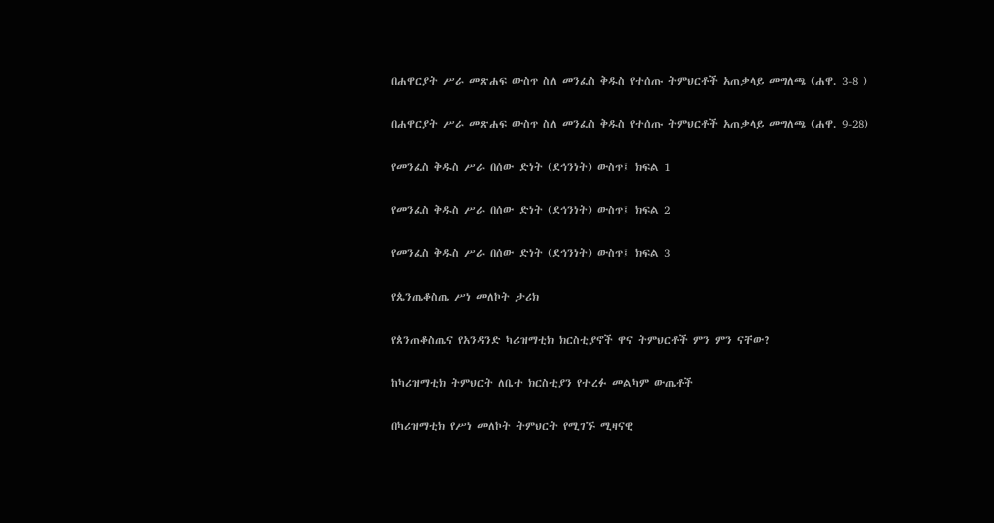በሐዋርያት ሥራ መጽሐፍ ውስጥ ስለ መንፈስ ቅዱስ የተሰጡ ትምህርቶች አጠቃላይ መግለጫ (ሐዋ. 3-8 )

በሐዋርያት ሥራ መጽሐፍ ውስጥ ስለ መንፈስ ቅዱስ የተሰጡ ትምህርቶች አጠቃላይ መግለጫ (ሐዋ. 9-28)

የመንፈስ ቅዱስ ሥራ በሰው ድነት (ደኅንነት) ውስጥ፤ ክፍል 1

የመንፈስ ቅዱስ ሥራ በሰው ድነት (ደኅንነት) ውስጥ፤ ክፍል 2

የመንፈስ ቅዱስ ሥራ በሰው ድነት (ደኅንነት) ውስጥ፤ ክፍል 3

የጴንጤቆስጤ ሥነ መለኮት ታሪክ

የጰንጠቆስጤና የአንዳንድ ካሪዝማቲክ ክርስቲያኖች ዋና ትምህርቶች ምን ምን ናቸው?

ከካሪዝማቲክ ትምህርት ለቤተ ክርስቲያን የተረፉ መልካም ውጤቶች

በካሪዝማቲክ የሥነ መለኮት ትምህርት የሚገኙ ሚዛናዊ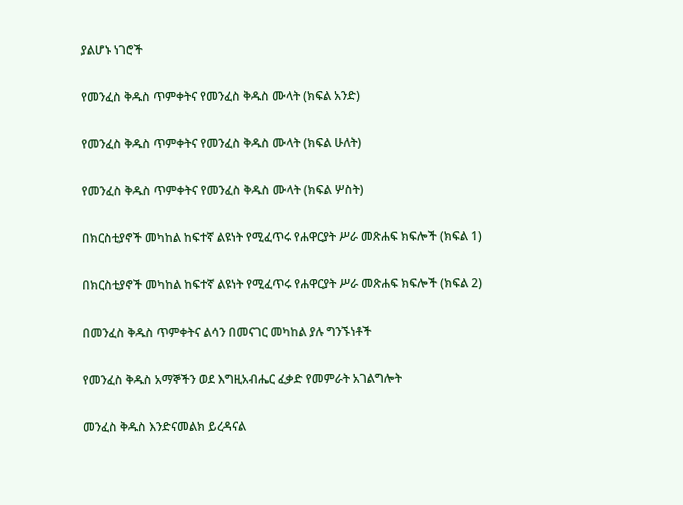ያልሆኑ ነገሮች

የመንፈስ ቅዱስ ጥምቀትና የመንፈስ ቅዱስ ሙላት (ክፍል አንድ)

የመንፈስ ቅዱስ ጥምቀትና የመንፈስ ቅዱስ ሙላት (ክፍል ሁለት)

የመንፈስ ቅዱስ ጥምቀትና የመንፈስ ቅዱስ ሙላት (ክፍል ሦስት)

በክርስቲያኖች መካከል ከፍተኛ ልዩነት የሚፈጥሩ የሐዋርያት ሥራ መጽሐፍ ክፍሎች (ክፍል 1)

በክርስቲያኖች መካከል ከፍተኛ ልዩነት የሚፈጥሩ የሐዋርያት ሥራ መጽሐፍ ክፍሎች (ክፍል 2)

በመንፈስ ቅዱስ ጥምቀትና ልሳን በመናገር መካከል ያሉ ግንኙነቶች

የመንፈስ ቅዱስ አማኞችን ወደ እግዚአብሔር ፈቃድ የመምራት አገልግሎት

መንፈስ ቅዱስ እንድናመልክ ይረዳናል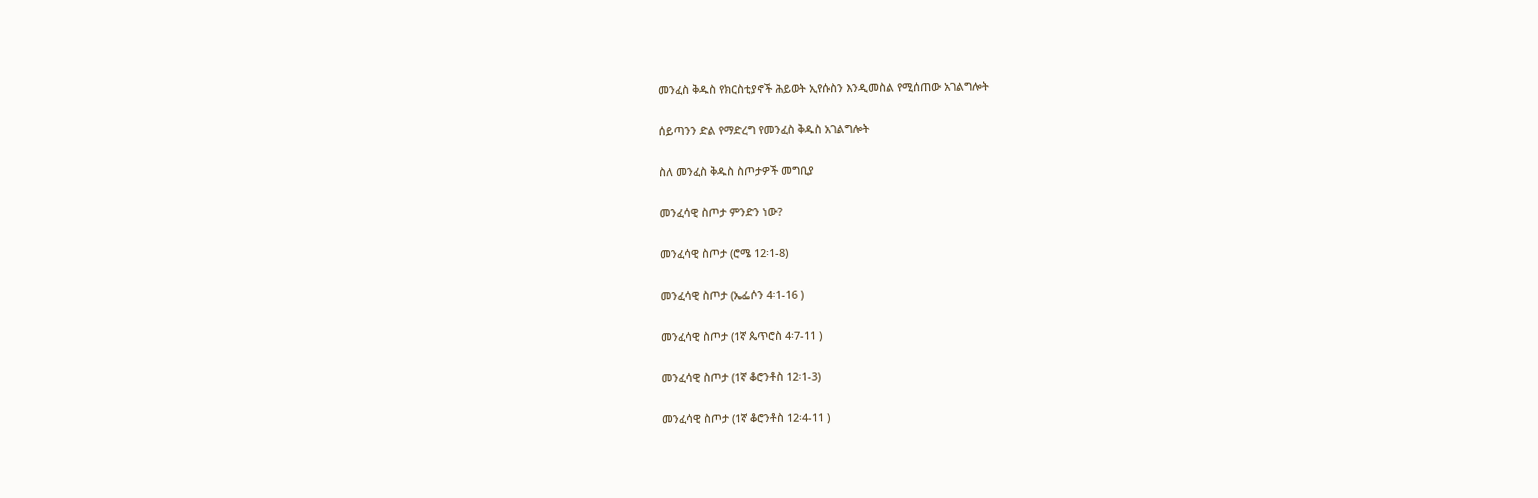መንፈስ ቅዱስ የክርስቲያኖች ሕይወት ኢየሱስን እንዲመስል የሚሰጠው አገልግሎት

ሰይጣንን ድል የማድረግ የመንፈስ ቅዱስ አገልግሎት

ስለ መንፈስ ቅዱስ ስጦታዎች መግቢያ

መንፈሳዊ ስጦታ ምንድን ነው?

መንፈሳዊ ስጦታ (ሮሜ 12፡1-8)

መንፈሳዊ ስጦታ (ኤፌሶን 4፡1-16 )

መንፈሳዊ ስጦታ (1ኛ ጴጥሮስ 4፡7-11 )

መንፈሳዊ ስጦታ (1ኛ ቆሮንቶስ 12፡1-3)

መንፈሳዊ ስጦታ (1ኛ ቆሮንቶስ 12፡4-11 )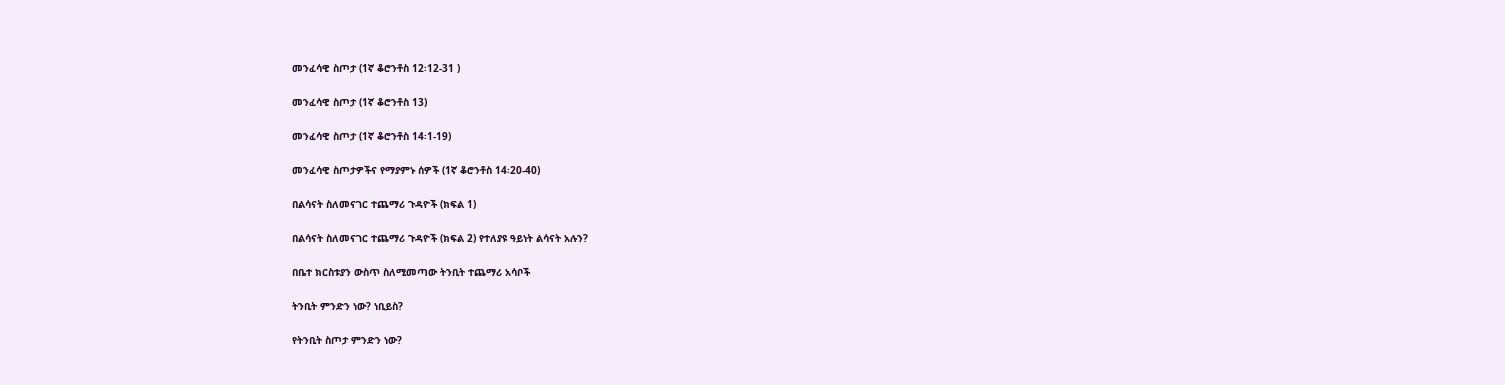መንፈሳዊ ስጦታ (1ኛ ቆሮንቶስ 12፡12-31 )

መንፈሳዊ ስጦታ (1ኛ ቆሮንቶስ 13)

መንፈሳዊ ስጦታ (1ኛ ቆሮንቶስ 14፡1-19)

መንፈሳዊ ስጦታዎችና የማያምኑ ሰዎች (1ኛ ቆሮንቶስ 14፡20-40)

በልሳናት ስለመናገር ተጨማሪ ጉዳዮች (ክፍል 1)

በልሳናት ስለመናገር ተጨማሪ ጉዳዮች (ክፍል 2) የተለያዩ ዓይነት ልሳናት አሉን?

በቤተ ክርስቱያን ውስጥ ስለሚመጣው ትንቢት ተጨማሪ አሳቦች

ትንቢት ምንድን ነው? ነቢይስ?

የትንቢት ስጦታ ምንድን ነው?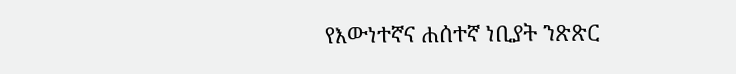የእውነተኛና ሐሰተኛ ነቢያት ንጽጽር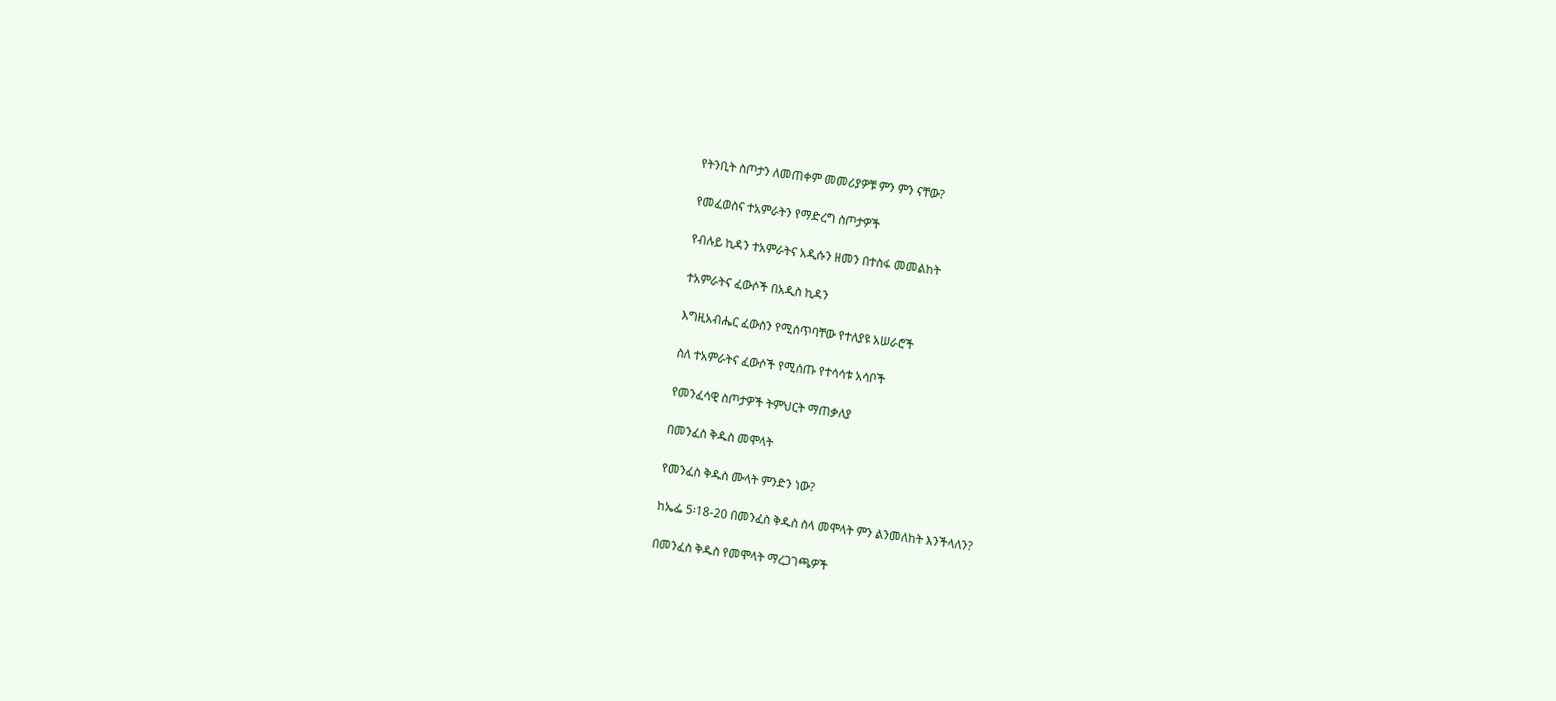የትንቢት ስጦታን ለመጠቀም መመሪያዎቹ ምን ምን ናቸው?

የመፈወስና ተአምራትን የማድረግ ስጦታዎች

የብሉይ ኪዳን ተአምራትና አዲሱን ዘመን በተስፋ መመልከት

ተአምራትና ፈውሶች በአዲስ ኪዳን

እግዚአብሔር ፈውስን የሚሰጥባቸው የተለያዩ አሠራሮች

ስለ ተአምራትና ፈውሶች የሚሰጡ የተሳሳቱ አሳቦች

የመንፈሳዊ ስጦታዎች ትምህርት ማጠቃለያ

በመንፈስ ቅዱስ መሞላት

የመንፈስ ቅዱስ ሙላት ምንድን ነው?

ከኤፌ 5፡18-20 በመንፈስ ቅዱስ ስላ መሞላት ምን ልንመለከት እንችላለን?

በመንፈስ ቅዱስ የመሞላት ማረጋገጫዎች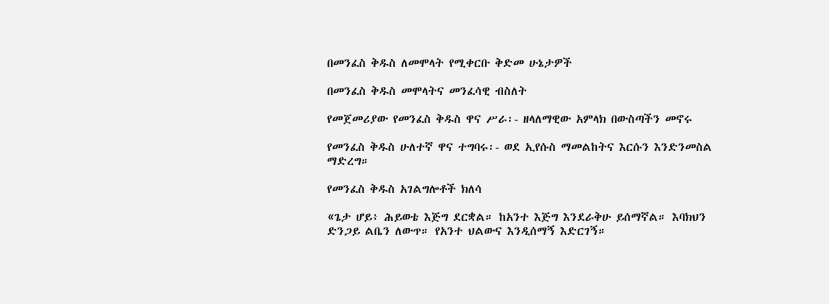በመንፈስ ቅዱስ ለመሞላት የሚቀርቡ ቅድመ ሁኔታዎች

በመንፈስ ቅዱስ መሞላትና መንፈሳዊ ብስለት

የመጀመሪያው የመንፈስ ቅዱስ ዋና ሥራ፡- ዘላለማዊው አምላክ በውስጣችን መኖሩ

የመንፈስ ቅዱስ ሁለተኛ ዋና ተግባሩ፡- ወደ ኢየሱስ ማመልከትና እርሱን እንድንመስል ማድረግ።

የመንፈስ ቅዱስ አገልግሎቶች ክለሳ

«ጌታ ሆይ፥ ሕይወቴ እጅግ ደርቋል። ከአንተ እጅግ እንደራቅሁ ይሰማኛል። እባክህን ድንጋይ ልቤን ለውጥ። የአንተ ህልውና እንዲሰማኝ እድርገኝ።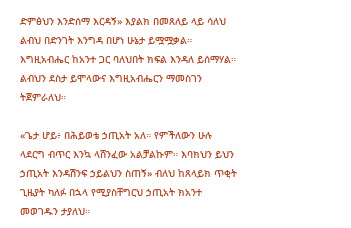ድምፅህን እንድሰማ እርዳኝ» እያልክ በመጸለይ ላይ ሳለህ ልብህ በድንገት እንግዳ በሆነ ሁኔታ ይሟሟቃል። እግዚአብሔር ከአንተ ጋር ባለህበት ክፍል እንዳለ ይሰማሃል። ልብህን ደስታ ይሞላውና እግዚአብሔርን ማመስገን ትጀምራለህ።

«ጌታ ሆይ፥ በሕይወቴ ኃጢአት አለ። የምችለውን ሁሉ ላደርግ ብጥር እንኳ ላሸንፈው አልቻልኩም። እባክህን ይህን ኃጢአት እንዳሽንፍ ኃይልህን ስጠኝ» ብለህ ከጸላይክ ጥቂት ጊዜያት ካለፉ በኋላ የሚያስቸግርህ ኃጢአት ክአንተ መወገዱን ታያለህ።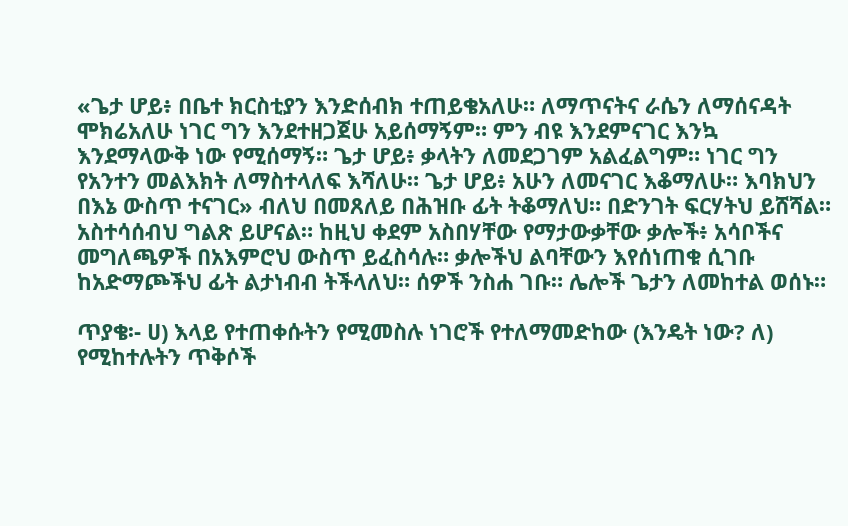«ጌታ ሆይ፥ በቤተ ክርስቲያን እንድሰብክ ተጠይቄአለሁ። ለማጥናትና ራሴን ለማሰናዳት ሞክሬአለሁ ነገር ግን እንደተዘጋጀሁ አይሰማኝም። ምን ብዩ እንደምናገር እንኳ እንደማላውቅ ነው የሚሰማኝ። ጌታ ሆይ፥ ቃላትን ለመደጋገም አልፈልግም። ነገር ግን የአንተን መልእክት ለማስተላለፍ እሻለሁ። ጌታ ሆይ፥ አሁን ለመናገር እቆማለሁ። እባክህን በእኔ ውስጥ ተናገር» ብለህ በመጸለይ በሕዝቡ ፊት ትቆማለህ። በድንገት ፍርሃትህ ይሸሻል። አስተሳሰብህ ግልጽ ይሆናል። ከዚህ ቀደም አስበሃቸው የማታውቃቸው ቃሎች፥ አሳቦችና መግለጫዎች በአእምሮህ ውስጥ ይፈስሳሉ። ቃሎችህ ልባቸውን እየሰነጠቁ ሲገቡ ከአድማጮችህ ፊት ልታነብብ ትችላለህ። ሰዎች ንስሐ ገቡ። ሌሎች ጌታን ለመከተል ወሰኑ።

ጥያቄ፡- ሀ) እላይ የተጠቀሱትን የሚመስሉ ነገሮች የተለማመድከው (እንዴት ነው? ለ) የሚከተሉትን ጥቅሶች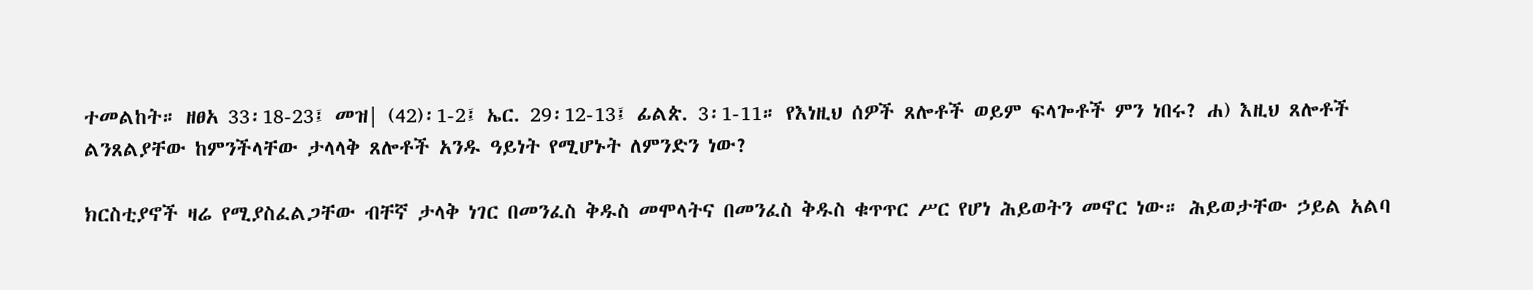ተመልከት። ዘፀአ 33፡18-23፤ መዝ| (42)፡1-2፤ ኤር. 29፡12-13፤ ፊልጵ. 3፡1-11። የእነዚህ ሰዎች ጸሎቶች ወይም ፍላጐቶች ምን ነበሩ? ሐ) እዚህ ጸሎቶች ልንጸልያቸው ከምንችላቸው ታላላቅ ጸሎቶች አንዱ ዓይነት የሚሆኑት ለምንድን ነው?

ክርስቲያኖች ዛሬ የሚያስፈልጋቸው ብቸኛ ታላቅ ነገር በመንፈስ ቅዱስ መሞላትና በመንፈስ ቅዱስ ቁጥጥር ሥር የሆነ ሕይወትን መኖር ነው። ሕይወታቸው ኃይል አልባ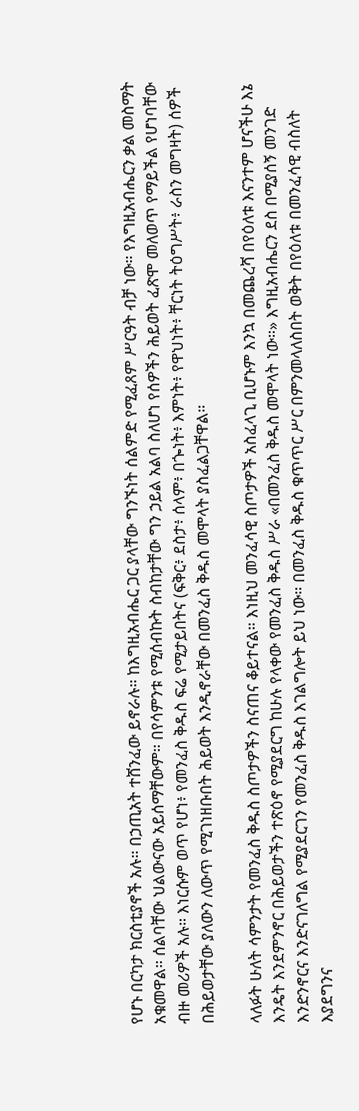የሆኑ በርካታ ክርስቲያኖች አሉ። በኃጢአት ተሸንፈው ይኖራሉ። ከእግዚአብሔር ጋር ያላቸው ግንኙነት ሰልምድ የሚፈጸም ሥርዓት ብቻ ነው። የእግዚአብሔርን ቃል መስማት አቁመዋል። ሰልባቸው ህልውናው አይሰማቸውም። በየሳምንቱ የሚሰብኩት ስብከታቸው ግን ኃይል አልባ ስለሆነ የሰዎችን ሕይወት ፈጽሞ መለወጥ የማይችል የሆነባቸው ብዙ መሪዎች አሉ። እነርሱም ወጥ የሆነ፥ የመንፈስ ቅዱስ ፍሬ የሚታይበትና (ፍቅር፥ ደስታ፥ ሰላም፥ በጐነት፥ እምነት፥ የዋህነት፥ ቸርነት ትዕግሥት፥ ራስን መግዛት) ሰዎች በሕይወታቸው ያለውን ለውጥ የሚገነዘቡበት ሕይወት እንዲኖራቸው በመንፈስ ቅዱስ መሞላት ያስፈልጋቸዋል።

ላለፉት ሁለት ሳምንታት የመንፈስ ቅዱስ ስጦታዎችን ስናጠና ቆይተናል። እነዚህ መንፈሳዊ ስጦታዎች አስፈላጊ ቢሆኑም እንኳ በመጨረሻ በየዕለቱ እናንተም ሆናችሁ እኔ እንዴት እንደምንኖር በሕይወታችን ተጽዕኖ የሚያደርግ ከሁሉ የላቀው የመንፈስ ቅዱስ ሥራ «በመንፈስ ቅዱስ መሞላት ነው።» እግዚአብሔርን ደስ በሚያሰኝ መንገድ እንድንኖርና እንድናገለግል የሚያደርገን የመንፈስ ቅዱስ እገልግሎት ይህ ነው። በመንፈስ ቅዱስ ቁጥጥር ሥር በምንመላለስበት ወቅት በየዕለቱ በመንፈሳዊ ብስለት እያደግንና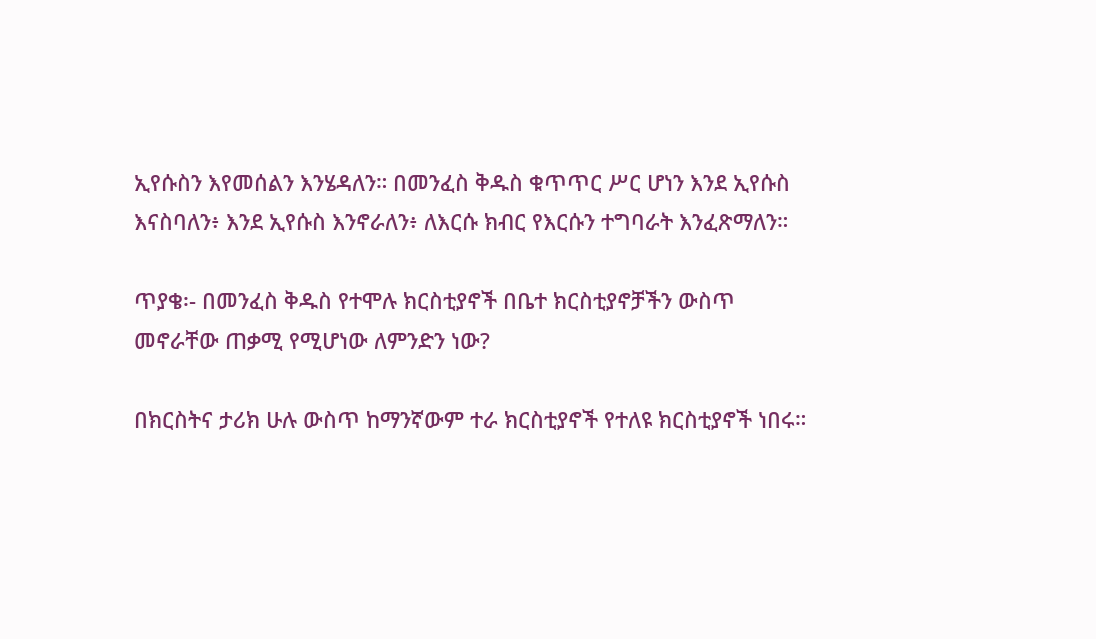ኢየሱስን እየመሰልን እንሄዳለን። በመንፈስ ቅዱስ ቁጥጥር ሥር ሆነን እንደ ኢየሱስ እናስባለን፥ እንደ ኢየሱስ እንኖራለን፥ ለእርሱ ክብር የእርሱን ተግባራት እንፈጽማለን።

ጥያቄ፡- በመንፈስ ቅዱስ የተሞሉ ክርስቲያኖች በቤተ ክርስቲያኖቻችን ውስጥ መኖራቸው ጠቃሚ የሚሆነው ለምንድን ነው?

በክርስትና ታሪክ ሁሉ ውስጥ ከማንኛውም ተራ ክርስቲያኖች የተለዩ ክርስቲያኖች ነበሩ።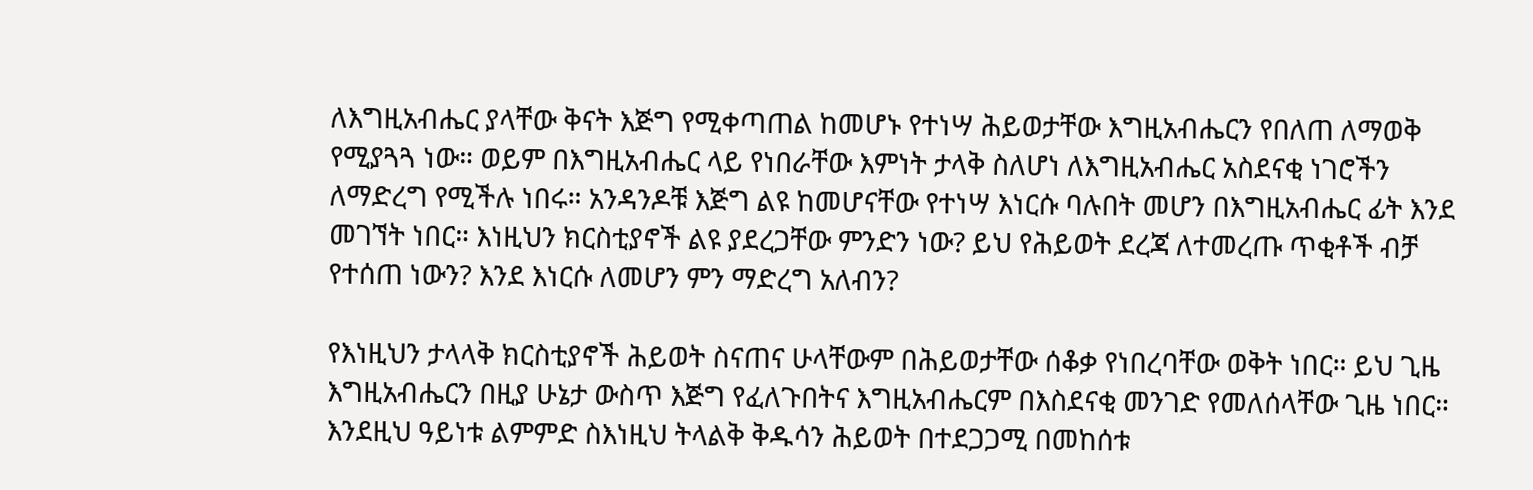ለእግዚአብሔር ያላቸው ቅናት እጅግ የሚቀጣጠል ከመሆኑ የተነሣ ሕይወታቸው እግዚአብሔርን የበለጠ ለማወቅ የሚያጓጓ ነው። ወይም በእግዚአብሔር ላይ የነበራቸው እምነት ታላቅ ስለሆነ ለእግዚአብሔር አስደናቂ ነገሮችን ለማድረግ የሚችሉ ነበሩ። አንዳንዶቹ እጅግ ልዩ ከመሆናቸው የተነሣ እነርሱ ባሉበት መሆን በእግዚአብሔር ፊት እንደ መገኘት ነበር። እነዚህን ክርስቲያኖች ልዩ ያደረጋቸው ምንድን ነው? ይህ የሕይወት ደረጃ ለተመረጡ ጥቂቶች ብቻ የተሰጠ ነውን? እንደ እነርሱ ለመሆን ምን ማድረግ አለብን?

የእነዚህን ታላላቅ ክርስቲያኖች ሕይወት ስናጠና ሁላቸውም በሕይወታቸው ሰቆቃ የነበረባቸው ወቅት ነበር። ይህ ጊዜ እግዚአብሔርን በዚያ ሁኔታ ውስጥ እጅግ የፈለጉበትና እግዚአብሔርም በእስደናቂ መንገድ የመለሰላቸው ጊዜ ነበር። እንደዚህ ዓይነቱ ልምምድ ስእነዚህ ትላልቅ ቅዱሳን ሕይወት በተደጋጋሚ በመከሰቱ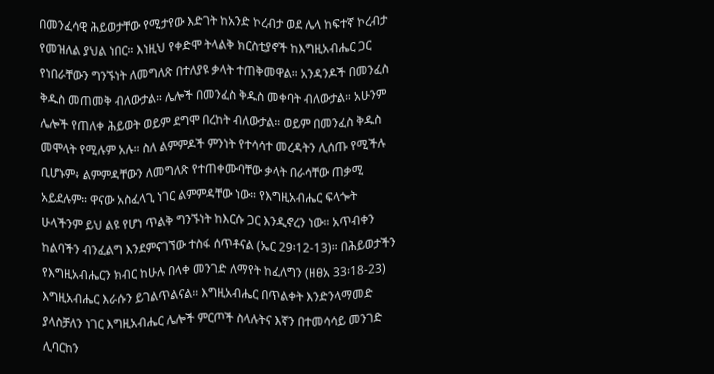በመንፈሳዊ ሕይወታቸው የሚታየው እድገት ከአንድ ኮረብታ ወደ ሌላ ከፍተኛ ኮረብታ የመዝለል ያህል ነበር። እነዚህ የቀድሞ ትላልቅ ክርስቲያኖች ከእግዚአብሔር ጋር የነበራቸውን ግንኙነት ለመግለጽ በተለያዩ ቃላት ተጠቅመዋል። አንዳንዶች በመንፈስ ቅዱስ መጠመቅ ብለውታል። ሌሎች በመንፈስ ቅዱስ መቀባት ብለውታል። አሁንም ሌሎች የጠለቀ ሕይወት ወይም ደግሞ በረከት ብለውታል። ወይም በመንፈስ ቅዱስ መሞላት የሚሉም አሉ። ስለ ልምምዶች ምንነት የተሳሳተ መረዳትን ሊሰጡ የሚችሉ ቢሆኑም፥ ልምምዳቸውን ለመግለጽ የተጠቀሙባቸው ቃላት በራሳቸው ጠቃሚ አይደሉም። ዋናው አስፈላጊ ነገር ልምምዳቸው ነው። የእግዚአብሔር ፍላጐት ሁላችንም ይህ ልዩ የሆነ ጥልቅ ግንኙነት ከእርሱ ጋር እንዲኖረን ነው። አጥብቀን ከልባችን ብንፈልግ እንደምናገኘው ተስፋ ሰጥቶናል (ኤር 29፡12-13)። በሕይወታችን የእግዚአብሔርን ክብር ከሁሉ በላቀ መንገድ ለማየት ከፈለግን (ዘፀአ 33፡18-23) እግዚአብሔር እራሱን ይገልጥልናል። እግዚአብሔር በጥልቀት እንድንላማመድ ያላስቻለን ነገር እግዚአብሔር ሌሎች ምርጦች ስላሉትና እኛን በተመሳሳይ መንገድ ሊባርከን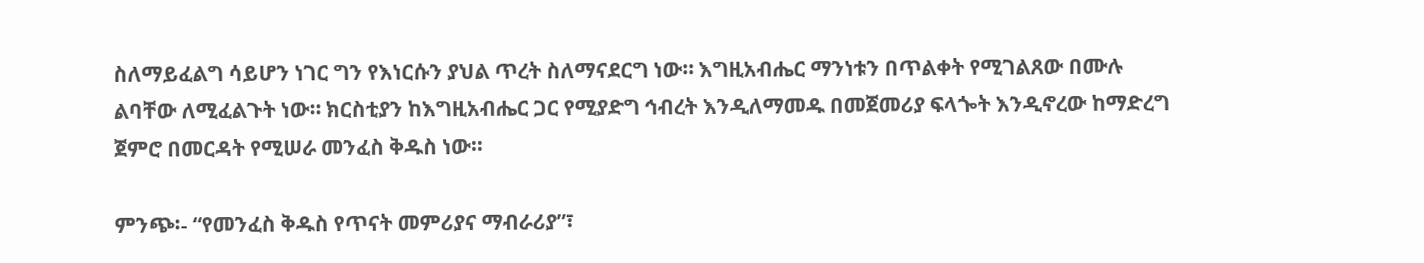ስለማይፈልግ ሳይሆን ነገር ግን የእነርሱን ያህል ጥረት ስለማናደርግ ነው። እግዚአብሔር ማንነቱን በጥልቀት የሚገልጸው በሙሉ ልባቸው ለሚፈልጉት ነው። ክርስቲያን ከእግዚአብሔር ጋር የሚያድግ ኅብረት እንዲለማመዱ በመጀመሪያ ፍላጐት እንዲኖረው ከማድረግ ጀምሮ በመርዳት የሚሠራ መንፈስ ቅዱስ ነው።

ምንጭ፡- “የመንፈስ ቅዱስ የጥናት መምሪያና ማብራሪያ”፣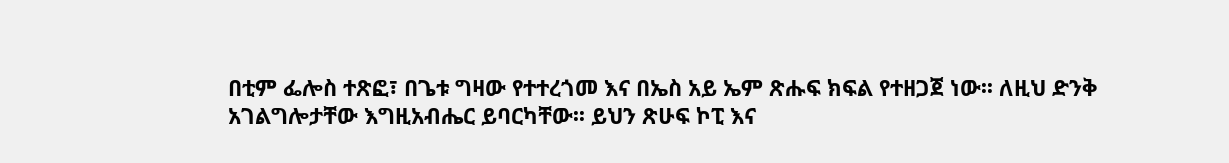በቲም ፌሎስ ተጽፎ፣ በጌቱ ግዛው የተተረጎመ እና በኤስ አይ ኤም ጽሑፍ ክፍል የተዘጋጀ ነው፡፡ ለዚህ ድንቅ አገልግሎታቸው እግዚአብሔር ይባርካቸው፡፡ ይህን ጽሁፍ ኮፒ እና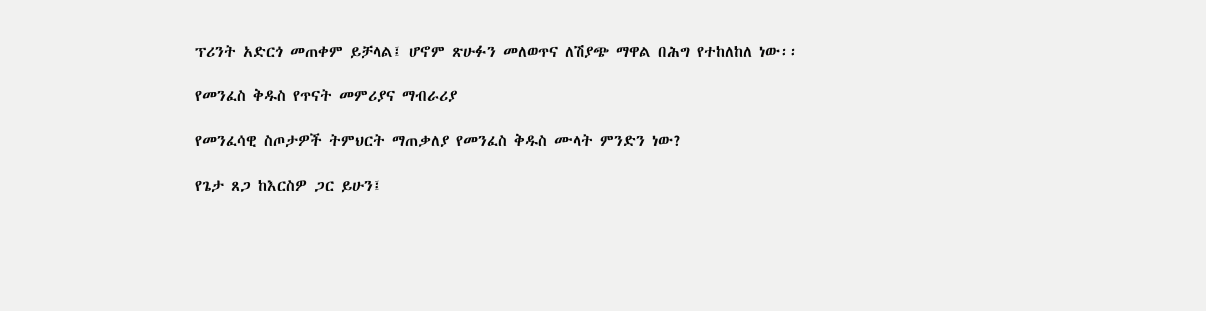ፕሪንት አድርጎ መጠቀም ይቻላል፤ ሆኖም ጽሁፉን መለወጥና ለሽያጭ ማዋል በሕግ የተከለከለ ነው፡፡

የመንፈስ ቅዱስ የጥናት መምሪያና ማብራሪያ

የመንፈሳዊ ስጦታዎች ትምህርት ማጠቃለያ የመንፈስ ቅዱስ ሙላት ምንድን ነው?

የጌታ ጸጋ ከእርስዎ ጋር ይሁን፤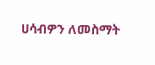ሀሳብዎን ለመስማት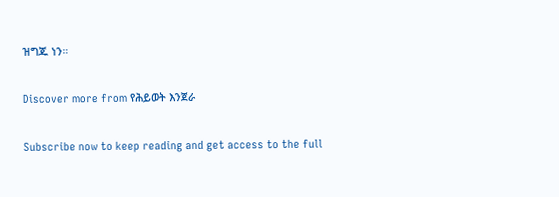ዝግጁ ነን።

Discover more from የሕይወት እንጀራ

Subscribe now to keep reading and get access to the full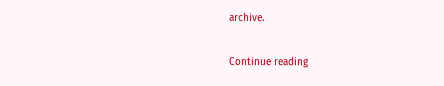archive.

Continue reading